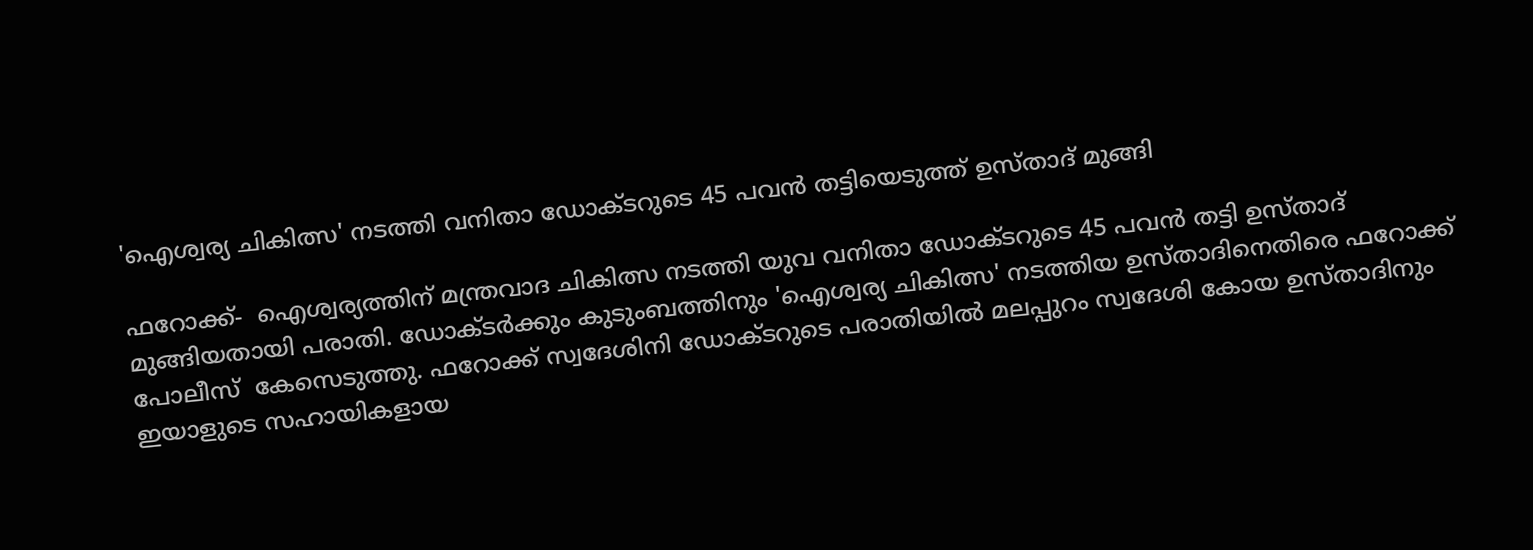'ഐശ്വര്യ ചികിത്സ' നടത്തി വനിതാ ഡോക്ടറുടെ 45 പവന്‍ തട്ടിയെടുത്ത് ഉസ്താദ് മുങ്ങി

ഫറോക്ക്-  ഐശ്വര്യത്തിന് മന്ത്രവാദ ചികിത്സ നടത്തി യുവ വനിതാ ഡോക്ടറുടെ 45 പവന്‍ തട്ടി ഉസ്താദ് മുങ്ങിയതായി പരാതി. ഡോക്ടര്‍ക്കും കുടുംബത്തിനും 'ഐശ്വര്യ ചികിത്സ' നടത്തിയ ഉസ്താദിനെതിരെ ഫറോക്ക് പോലീസ്  കേസെടുത്തു. ഫറോക്ക് സ്വദേശിനി ഡോക്ടറുടെ പരാതിയില്‍ മലപ്പുറം സ്വദേശി കോയ ഉസ്താദിനും ഇയാളുടെ സഹായികളായ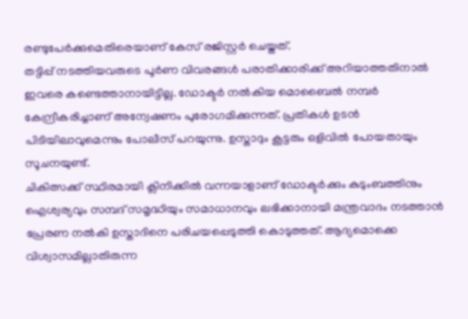രണ്ടുപേര്‍ക്കുമെതിരെയാണ് കേസ് രജിസ്റ്റര്‍ ചെയ്തത്.
തട്ടിപ്പ് നടത്തിയവരുടെ പൂര്‍ണ വിവരങ്ങള്‍ പരാതിക്കാരിക്ക് അറിയാത്തതിനാല്‍ ഇവരെ കണ്ടെത്താനായിട്ടില്ല. ഡോക്ടര്‍ നല്‍കിയ മൊബൈല്‍ നമ്പര്‍ കേന്ദ്രീകരിച്ചാണ് അന്വേഷണം പുരോഗമിക്കുന്നത്. പ്രതികള്‍ ഉടന്‍ പിടിയിലാവുമെന്നും പോലീസ് പറയുന്നു. ഉസ്താദും കൂട്ടരും ഒളിവില്‍ പോയതായും സൂചനയുണ്ട്.
ചികിത്സക്ക് സ്ഥിരമായി ക്ലിനിക്കില്‍ വന്നയാളാണ് ഡോക്ടര്‍ക്കും കുടുംബത്തിനും ഐശ്വര്യവും സമ്പദ് സമൃദ്ധിയും സമാധാനവും ലഭിക്കാനായി മന്ത്രവാദം നടത്താന്‍ പ്രേരണ നല്‍കി ഉസ്താദിനെ പരിചയപ്പെടുത്തി കൊടുത്തത്. ആദ്യമൊക്കെ വിശ്വാസമില്ലാതിരുന്ന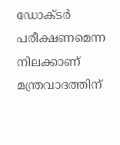ഡോക്ടര്‍ പരീക്ഷണമെന്ന നിലക്കാണ് മന്ത്രവാദത്തിന്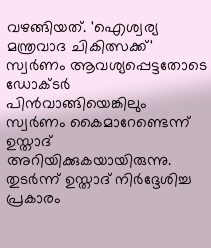വഴങ്ങിയത്. 'ഐശ്വര്യ മന്ത്രവാദ ചികിത്സക്ക്' സ്വര്‍ണം ആവശ്യപ്പെട്ടതോടെ ഡോക്ടര്‍ പിന്‍വാങ്ങിയെങ്കിലും സ്വര്‍ണം കൈമാറേണ്ടെന്ന് ഉസ്താദ് അറിയിക്കുകയായിരുന്നു.
തുടര്‍ന്ന് ഉസ്താദ് നിര്‍ദ്ദേശിച്ച പ്രകാരം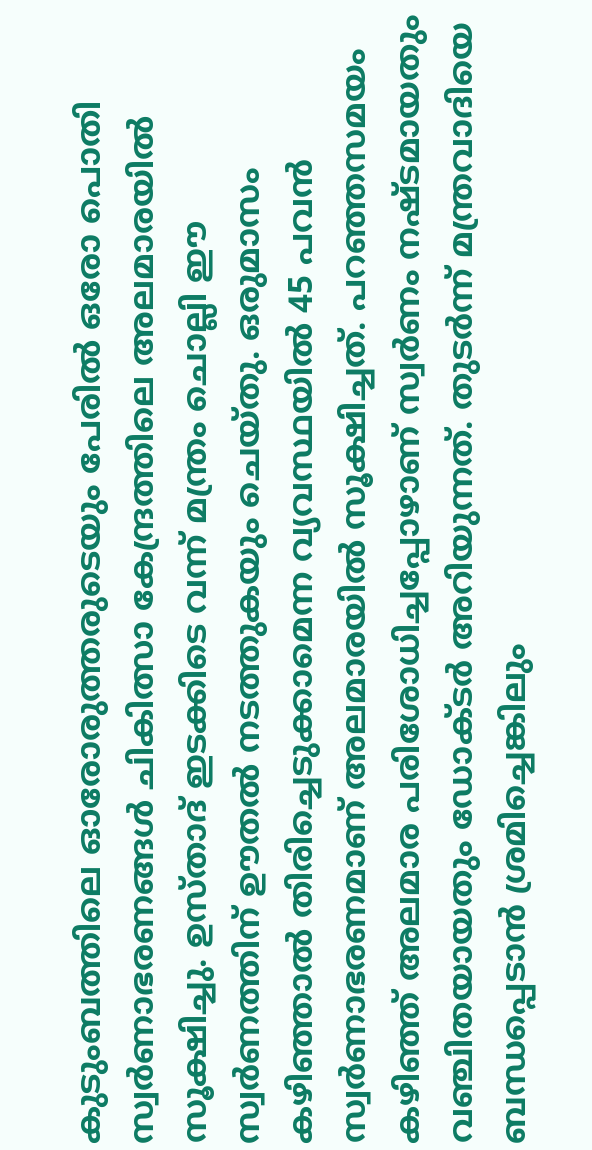കുടുംബത്തിലെ ഓരോരുത്തരുടെയും പേരില്‍ ഒരോ പൊതി സ്വര്‍ണാഭരണങ്ങള്‍ ചികിത്സാ കേന്ദ്രത്തിലെ അലമാരയില്‍ സൂക്ഷിച്ചു. ഉസ്താദ് ഇടക്കിടെ വന്ന് മന്ത്രം ചൊല്ലി ഈ സ്വര്‍ണത്തിന് ഊതല്‍ നടത്തുകയും ചെയ്തു. ഒരുമാസം കഴിഞ്ഞാല്‍ തിരിച്ചെടുക്കാമെന്ന വ്യവസ്ഥയില്‍ 45 പവന്‍ സ്വര്‍ണാഭരണമാണ് അലമാരയില്‍ സൂക്ഷിച്ചത്. പറഞ്ഞസമയം കഴിഞ്ഞ് അലമാര പരിശോധിച്ചപ്പോഴാണ് സ്വര്‍ണം നഷ്ടമായതും വഞ്ചിതയായതും ഡോക്ടര്‍ അറിയുന്നത്. തുടര്‍ന്ന് മന്ത്രവാദിയെ ബന്ധപ്പെടാന്‍ ശ്രമിച്ചെങ്കിലും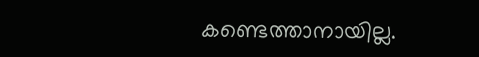കണ്ടെത്താനായില്ല.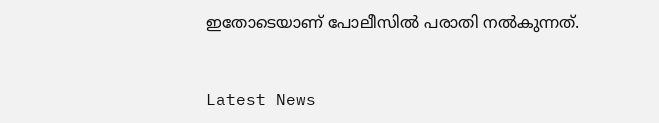ഇതോടെയാണ് പോലീസില്‍ പരാതി നല്‍കുന്നത്.


Latest News